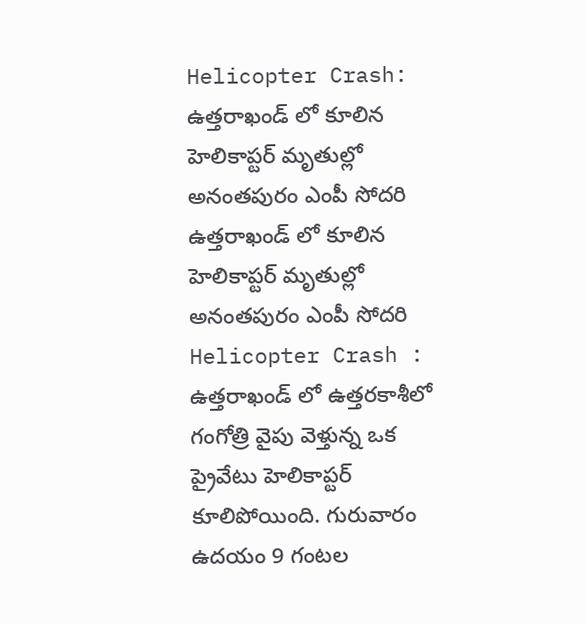Helicopter Crash: ఉత్తరాఖండ్ లో కూలిన హెలికాప్టర్ మృతుల్లో అనంతపురం ఎంపీ సోదరి
ఉత్తరాఖండ్ లో కూలిన హెలికాప్టర్ మృతుల్లో అనంతపురం ఎంపీ సోదరి
Helicopter Crash : ఉత్తరాఖండ్ లో ఉత్తరకాశీలో గంగోత్రి వైపు వెళ్తున్న ఒక ప్రైవేటు హెలికాప్టర్ కూలిపోయింది. గురువారం ఉదయం 9 గంటల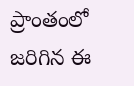ప్రాంతంలో జరిగిన ఈ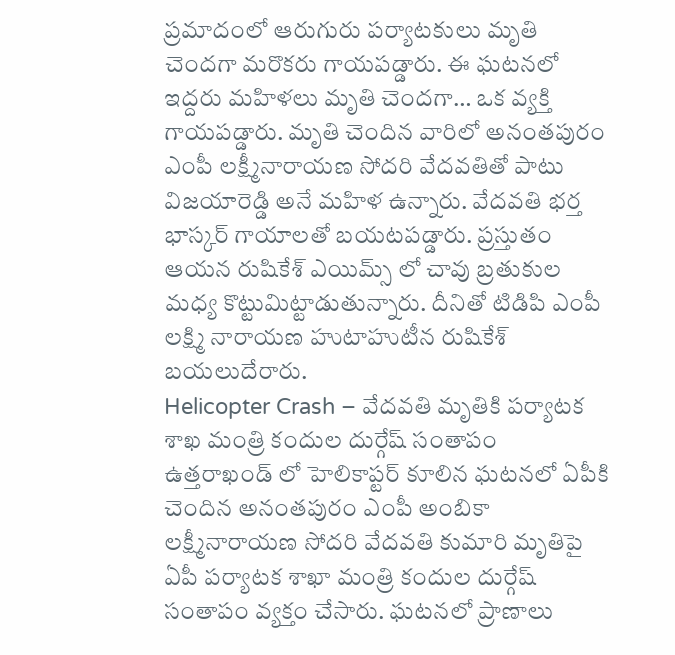ప్రమాదంలో ఆరుగురు పర్యాటకులు మృతి చెందగా మరొకరు గాయపడ్డారు. ఈ ఘటనలో ఇద్దరు మహిళలు మృతి చెందగా… ఒక వ్యక్తి గాయపడ్డారు. మృతి చెందిన వారిలో అనంతపురం ఎంపీ లక్ష్మీనారాయణ సోదరి వేదవతితో పాటు విజయారెడ్డి అనే మహిళ ఉన్నారు. వేదవతి భర్త భాస్కర్ గాయాలతో బయటపడ్డారు. ప్రస్తుతం ఆయన రుషికేశ్ ఎయిమ్స్ లో చావు బ్రతుకుల మధ్య కొట్టుమిట్టాడుతున్నారు. దీనితో టిడిపి ఎంపీ లక్ష్మి నారాయణ హుటాహుటీన రుషికేశ్ బయలుదేరారు.
Helicopter Crash – వేదవతి మృతికి పర్యాటక శాఖ మంత్రి కందుల దుర్గేష్ సంతాపం
ఉత్తరాఖండ్ లో హెలికాప్టర్ కూలిన ఘటనలో ఏపీకి చెందిన అనంతపురం ఎంపీ అంబికా లక్ష్మీనారాయణ సోదరి వేదవతి కుమారి మృతిపై ఏపీ పర్యాటక శాఖా మంత్రి కందుల దుర్గేష్ సంతాపం వ్యక్తం చేసారు. ఘటనలో ప్రాణాలు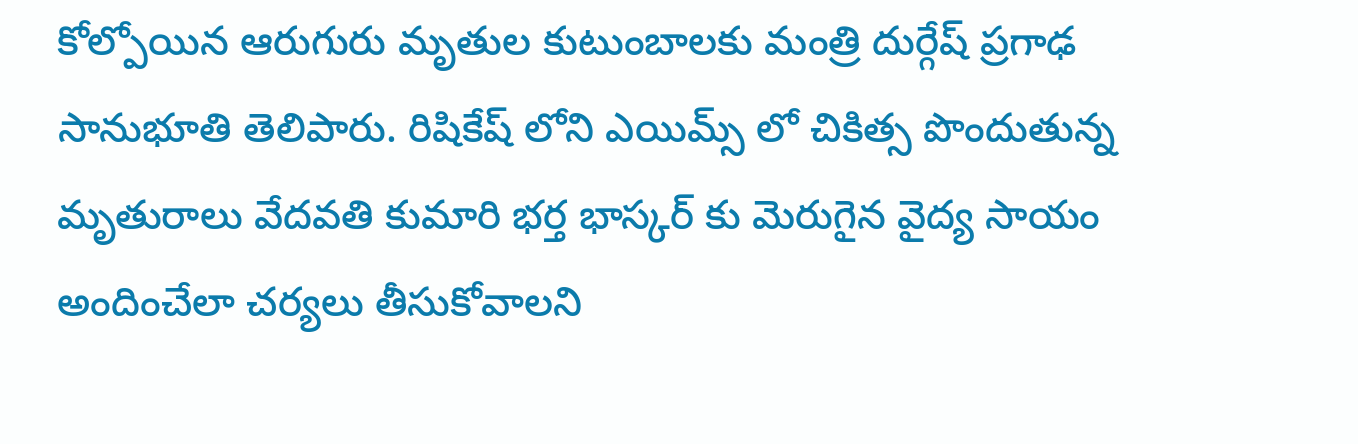కోల్పోయిన ఆరుగురు మృతుల కుటుంబాలకు మంత్రి దుర్గేష్ ప్రగాఢ సానుభూతి తెలిపారు. రిషికేష్ లోని ఎయిమ్స్ లో చికిత్స పొందుతున్న మృతురాలు వేదవతి కుమారి భర్త భాస్కర్ కు మెరుగైన వైద్య సాయం అందించేలా చర్యలు తీసుకోవాలని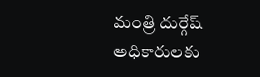మంత్రి దుర్గేష్ అధికారులకు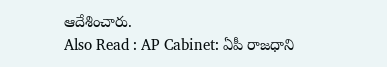ఆదేశించారు.
Also Read : AP Cabinet: ఏపీ రాజధాని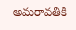అమరావతికి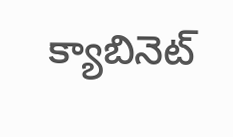క్యాబినెట్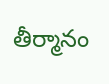తీర్మానం